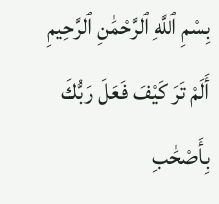بِسْمِ ٱللَّهِ ٱلرَّحْمَٰنِ ٱلرَّحِيمِ أَلَمْ تَرَ كَيْفَ فَعَلَ رَبُّكَ بِأَصْحَٰبِ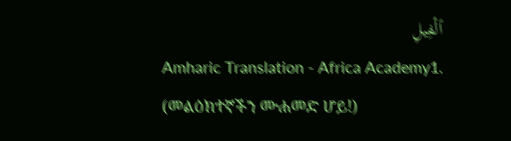ٱلْفِيلِ
Amharic Translation - Africa Academy1. (መልዕክተኛችን ሙሐመድ ሆይ!)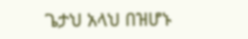ጌታህ አላህ በዝሆኑ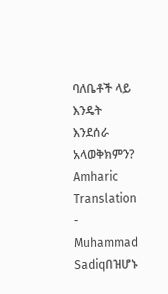ባለቤቶች ላይ እንዴት እንደሰራ አላወቅክምን?
Amharic Translation - Muhammad Sadiqበዝሆኑ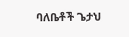ባለቤቶች ጌታህ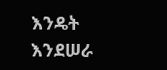እንዴት እንደሠራ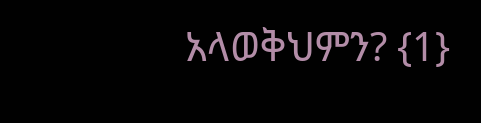አላወቅህምን? {1}